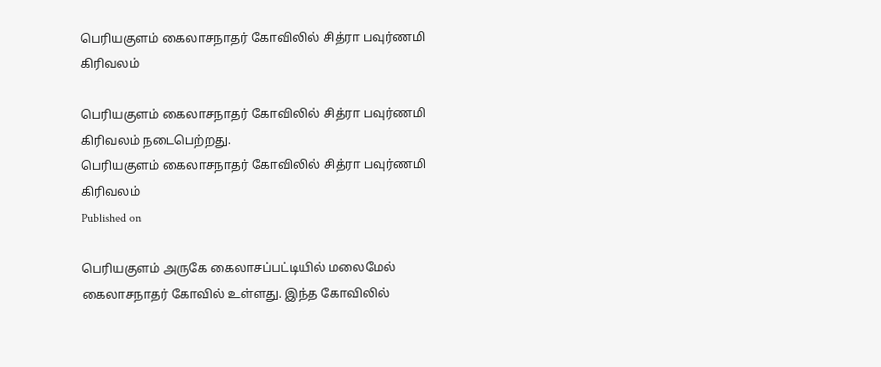பெரியகுளம் கைலாசநாதர் கோவிலில் சித்ரா பவுர்ணமி கிரிவலம்

பெரியகுளம் கைலாசநாதர் கோவிலில் சித்ரா பவுர்ணமி கிரிவலம் நடைபெற்றது.
பெரியகுளம் கைலாசநாதர் கோவிலில் சித்ரா பவுர்ணமி கிரிவலம்
Published on

பெரியகுளம் அருகே கைலாசப்பட்டியில் மலைமேல் கைலாசநாதர் கோவில் உள்ளது. இந்த கோவிலில்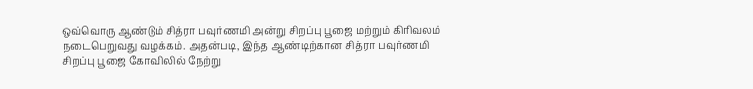ஒவ்வொரு ஆண்டும் சித்ரா பவுர்ணமி அன்று சிறப்பு பூஜை மற்றும் கிரிவலம் நடைபெறுவது வழக்கம். அதன்படி, இந்த ஆண்டிற்கான சித்ரா பவுர்ணமி சிறப்பு பூஜை கோவிலில் நேற்று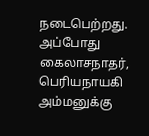நடைபெற்றது. அப்போது கைலாசநாதர், பெரியநாயகி அம்மனுக்கு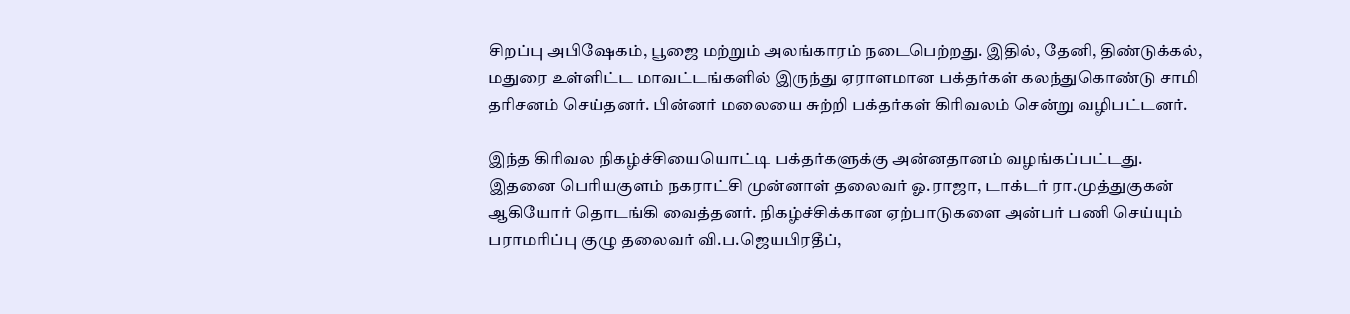சிறப்பு அபிஷேகம், பூஜை மற்றும் அலங்காரம் நடைபெற்றது. இதில், தேனி, திண்டுக்கல், மதுரை உள்ளிட்ட மாவட்டங்களில் இருந்து ஏராளமான பக்தர்கள் கலந்துகொண்டு சாமி தரிசனம் செய்தனர். பின்னர் மலையை சுற்றி பக்தர்கள் கிரிவலம் சென்று வழிபட்டனர்.

இந்த கிரிவல நிகழ்ச்சியையொட்டி பக்தர்களுக்கு அன்னதானம் வழங்கப்பட்டது. இதனை பெரியகுளம் நகராட்சி முன்னாள் தலைவர் ஓ.ராஜா, டாக்டர் ரா.முத்துகுகன் ஆகியோர் தொடங்கி வைத்தனர். நிகழ்ச்சிக்கான ஏற்பாடுகளை அன்பர் பணி செய்யும் பராமரிப்பு குழு தலைவர் வி.ப.ஜெயபிரதீப்,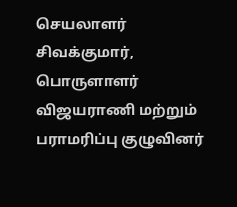செயலாளர் சிவக்குமார், பொருளாளர் விஜயராணி மற்றும் பராமரிப்பு குழுவினர்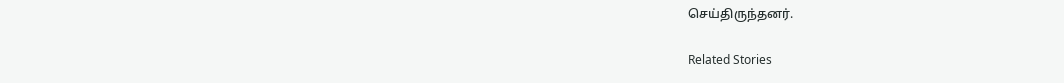செய்திருந்தனர்.

Related Stories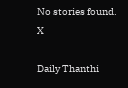No stories found.
X

Daily Thanthi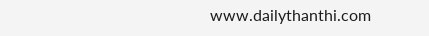www.dailythanthi.com